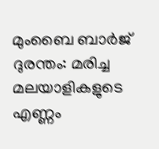മുംബൈ ബാര്‍ജ് ദുരന്തം: മരിച്ച മലയാളികളുടെ എണ്ണം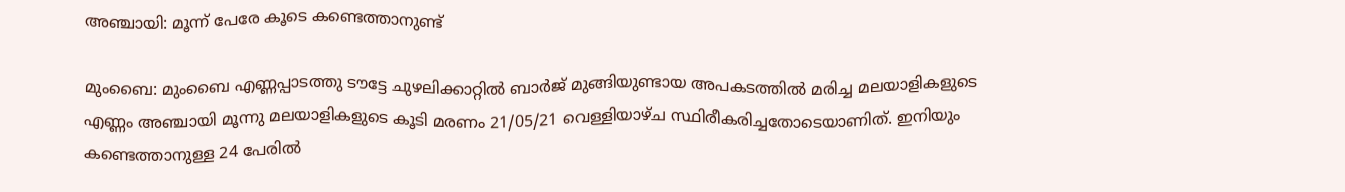അഞ്ചായി: മൂന്ന് പേരേ കൂടെ കണ്ടെത്താനുണ്ട്

മുംബൈ: മുംബൈ എണ്ണപ്പാടത്തു ടൗട്ടേ ചുഴലിക്കാറ്റില്‍ ബാര്‍ജ് മുങ്ങിയുണ്ടായ അപകടത്തില്‍ മരിച്ച മലയാളികളുടെ എണ്ണം അഞ്ചായി മൂന്നു മലയാളികളുടെ കൂടി മരണം 21/05/21 വെള്ളിയാഴ്ച സ്ഥിരീകരിച്ചതോടെയാണിത്. ഇനിയും കണ്ടെത്താനുള്ള 24 പേരില്‍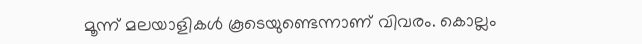മൂന്ന് മലയാളികള്‍ കൂടെയുണ്ടെന്നാണ് വിവരം. കൊല്ലം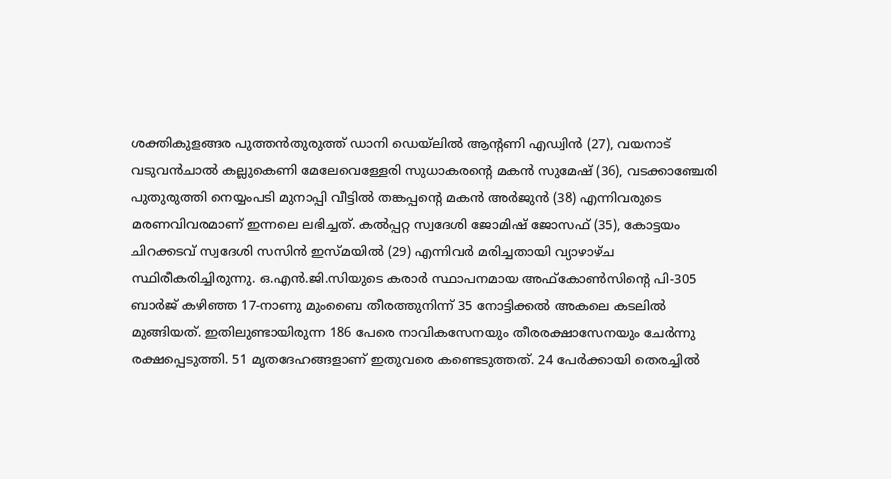ശക്തികുളങ്ങര പുത്തന്‍തുരുത്ത് ഡാനി ഡെയ്ലില്‍ ആന്റണി എഡ്വിന്‍ (27), വയനാട് വടുവന്‍ചാല്‍ കല്ലുകെണി മേലേവെള്ളേരി സുധാകരന്റെ മകന്‍ സുമേഷ് (36), വടക്കാഞ്ചേരി പുതുരുത്തി നെയ്യംപടി മുനാപ്പി വീട്ടില്‍ തങ്കപ്പന്റെ മകന്‍ അര്‍ജുന്‍ (38) എന്നിവരുടെ മരണവിവരമാണ് ഇന്നലെ ലഭിച്ചത്. കല്‍പ്പറ്റ സ്വദേശി ജോമിഷ് ജോസഫ് (35), കോട്ടയം ചിറക്കടവ് സ്വദേശി സസിന്‍ ഇസ്മയില്‍ (29) എന്നിവര്‍ മരിച്ചതായി വ്യാഴാഴ്ച സ്ഥിരീകരിച്ചിരുന്നു. ഒ.എന്‍.ജി.സിയുടെ കരാര്‍ സ്ഥാപനമായ അഫ്കോണ്‍സിന്റെ പി-305 ബാര്‍ജ് കഴിഞ്ഞ 17-നാണു മുംബൈ തീരത്തുനിന്ന് 35 നോട്ടിക്കല്‍ അകലെ കടലില്‍ മുങ്ങിയത്. ഇതിലുണ്ടായിരുന്ന 186 പേരെ നാവികസേനയും തീരരക്ഷാസേനയും ചേര്‍ന്നു രക്ഷപ്പെടുത്തി. 51 മൃതദേഹങ്ങളാണ് ഇതുവരെ കണ്ടെടുത്തത്. 24 പേര്‍ക്കായി തെരച്ചില്‍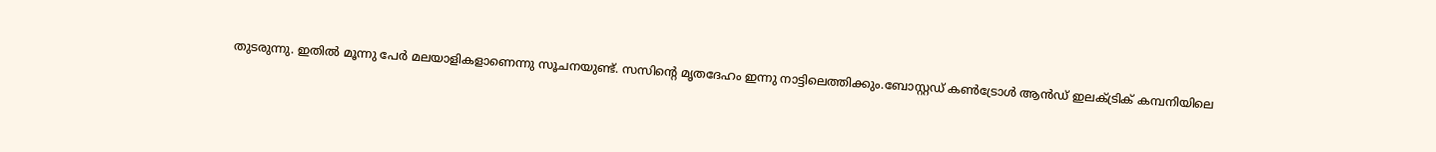തുടരുന്നു. ഇതില്‍ മൂന്നു പേര്‍ മലയാളികളാണെന്നു സൂചനയുണ്ട്. സസിന്റെ മൃതദേഹം ഇന്നു നാട്ടിലെത്തിക്കും.ബോസ്റ്റഡ് കണ്‍ട്രോള്‍ ആന്‍ഡ് ഇലക്ട്രിക് കമ്പനിയിലെ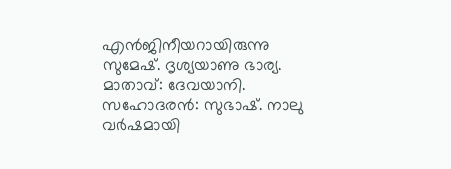എന്‍ജിനീയറായിരുന്നു സുമേഷ്. ദൃശ്യയാണു ഭാര്യ. മാതാവ്: ദേവയാനി. സഹോദരന്‍: സുഭാഷ്. നാലു വര്‍ഷമായി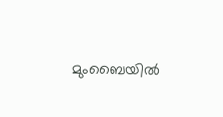മുംബൈയില്‍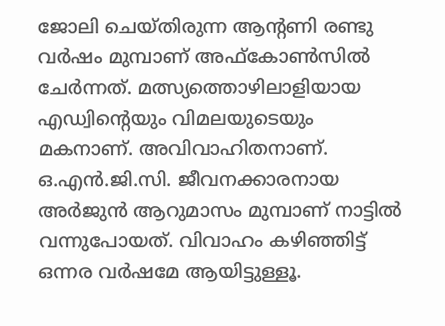ജോലി ചെയ്തിരുന്ന ആന്റണി രണ്ടു വര്‍ഷം മുമ്പാണ് അഫ്കോണ്‍സില്‍ ചേര്‍ന്നത്. മത്സ്യത്തൊഴിലാളിയായ എഡ്വിന്റെയും വിമലയുടെയും മകനാണ്. അവിവാഹിതനാണ്. ഒ.എന്‍.ജി.സി. ജീവനക്കാരനായ അര്‍ജുന്‍ ആറുമാസം മുമ്പാണ് നാട്ടില്‍ വന്നുപോയത്. വിവാഹം കഴിഞ്ഞിട്ട് ഒന്നര വര്‍ഷമേ ആയിട്ടുള്ളൂ.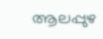ആലപ്പുഴ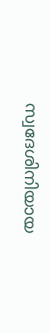സ്വദേശിനിയായ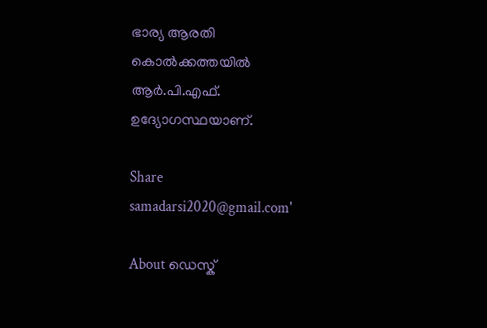ഭാര്യ ആരതി കൊല്‍ക്കത്തയില്‍ ആര്‍.പി.എഫ്. ഉദ്യോഗസ്ഥയാണ്.

Share
samadarsi2020@gmail.com'

About ഡെസ്ക്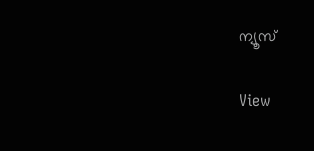ന്യൂസ്

View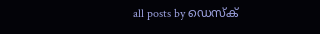all posts by ഡെസ്ക്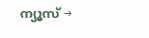ന്യൂസ് →